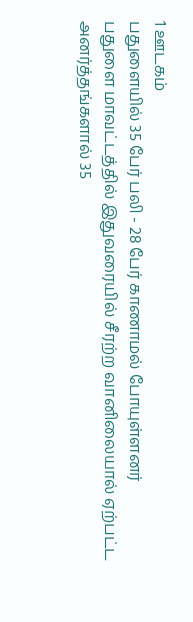1 ஊடகம்
பதுளையில் 35 பேர் பலி - 28 பேர் காணாமல் போயுள்ளனர்
பதுளை மாவட்டத்தில் இதுவரையில் சீரற்ற வானிலையால் ஏற்பட்ட அனர்த்தங்களால் 35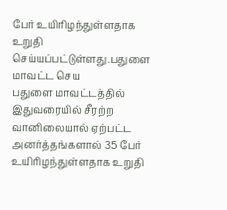பேர் உயிரிழந்துள்ளதாக உறுதி செய்யப்பட்டுள்ளது.பதுளை மாவட்ட செய
பதுளை மாவட்டத்தில் இதுவரையில் சீரற்ற வானிலையால் ஏற்பட்ட அனர்த்தங்களால் 35 பேர் உயிரிழந்துள்ளதாக உறுதி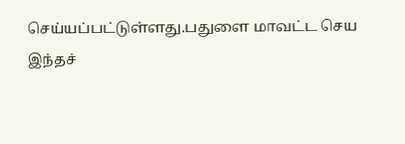செய்யப்பட்டுள்ளது.பதுளை மாவட்ட செய
இந்தச்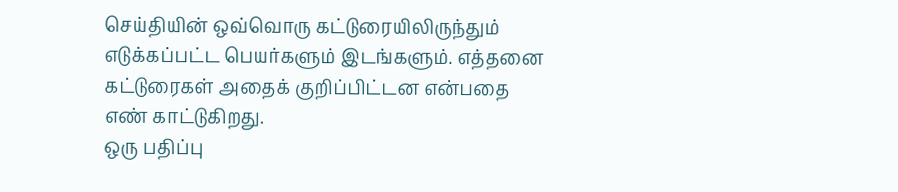செய்தியின் ஒவ்வொரு கட்டுரையிலிருந்தும் எடுக்கப்பட்ட பெயர்களும் இடங்களும். எத்தனை கட்டுரைகள் அதைக் குறிப்பிட்டன என்பதை எண் காட்டுகிறது.
ஒரு பதிப்பு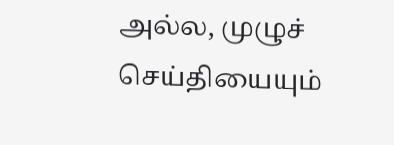அல்ல, முழுச் செய்தியையும்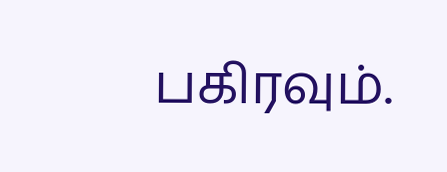பகிரவும்.